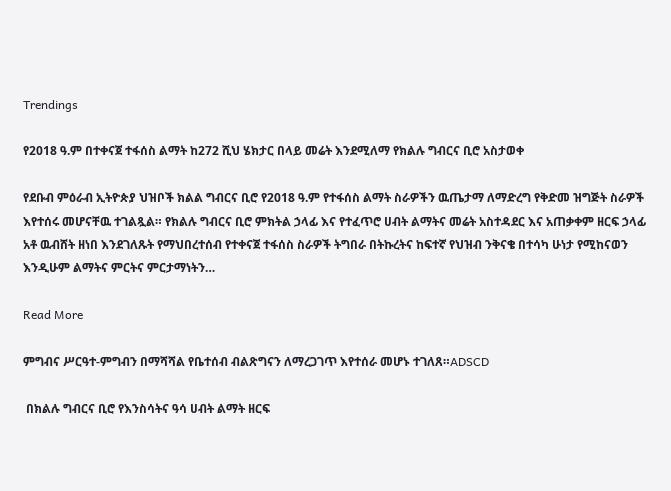Trendings

የ2018 ዓ.ም በተቀናጀ ተፋሰስ ልማት ከ272 ሺህ ሄክታር በላይ መሬት እንደሚለማ የክልሉ ግብርና ቢሮ አስታወቀ

የደቡብ ምዕራብ ኢትዮጵያ ህዝቦች ክልል ግብርና ቢሮ የ2018 ዓ.ም የተፋሰስ ልማት ስራዎችን ዉጤታማ ለማድረግ የቅድመ ዝግጅት ስራዎች እየተሰሩ መሆናቸዉ ተገልጿል። የክልሉ ግብርና ቢሮ ምክትል ኃላፊ እና የተፈጥሮ ሀብት ልማትና መሬት አስተዳደር እና አጠቃቀም ዘርፍ ኃላፊ አቶ ዉብሸት ዘነበ እንደገለጹት የማህበረተሰብ የተቀናጀ ተፋሰስ ስራዎች ትግበራ በትኩረትና ከፍተኛ የህዝብ ንቅናቄ በተሳካ ሁነታ የሚከናወን እንዲሁም ልማትና ምርትና ምርታማነትን…

Read More

ምግብና ሥርዓተ-ምግብን በማሻሻል የቤተሰብ ብልጽግናን ለማረጋገጥ እየተሰራ መሆኑ ተገለጸ።ADSCD

 በክልሉ ግብርና ቢሮ የእንስሳትና ዓሳ ሀብት ልማት ዘርፍ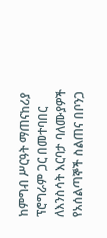ከምግብ ሥርዓት ማጠናከሪያ ፕሮግራም ጋር በመተባበር ለእንስሳት እርባታ ባለሙያዎች የአሰልጣኞች ስልጠና በቦንጋ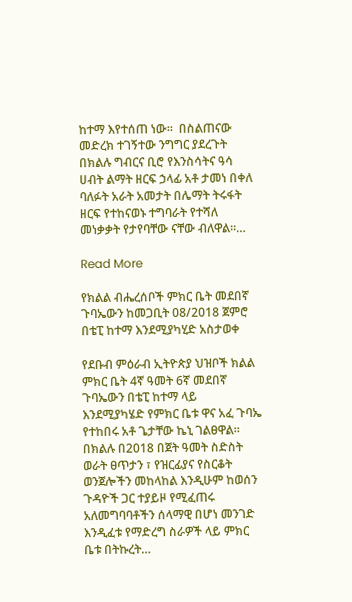ከተማ እየተሰጠ ነው።  በስልጠናው መድረክ ተገኝተው ንግግር ያደረጉት በክልሉ ግብርና ቢሮ የእንስሳትና ዓሳ ሀብት ልማት ዘርፍ ኃላፊ አቶ ታመነ በቀለ ባለፉት አራት አመታት በሌማት ትሩፋት ዘርፍ የተከናወኑ ተግባራት የተሻለ መነቃቃት የታየባቸው ናቸው ብለዋል።…

Read More

የክልል ብሔረሰቦች ምክር ቤት መደበኛ ጉባኤውን ከመጋቢት 08/2018 ጀምሮ በቴፒ ከተማ እንደሚያካሂድ አስታወቀ

የደቡብ ምዕራብ ኢትዮጵያ ህዝቦች ክልል ምክር ቤት 4ኛ ዓመት 6ኛ መደበኛ ጉባኤውን በቴፒ ከተማ ላይ እንደሚያካሄድ የምክር ቤቱ ዋና አፈ ጉባኤ የተከበሩ አቶ ጌታቸው ኬኒ ገልፀዋል። በክልሉ በ2018 በጀት ዓመት ስድስት ወራት ፀጥታን ፣ የዝርፊያና የስርቆት ወንጀሎችን መከላከል እንዲሁም ከወሰን ጉዳዮች ጋር ተያይዞ የሚፈጠሩ አለመግባባቶችን ሰላማዊ በሆነ መንገድ እንዲፈቱ የማድረግ ስራዎች ላይ ምክር ቤቱ በትኩረት…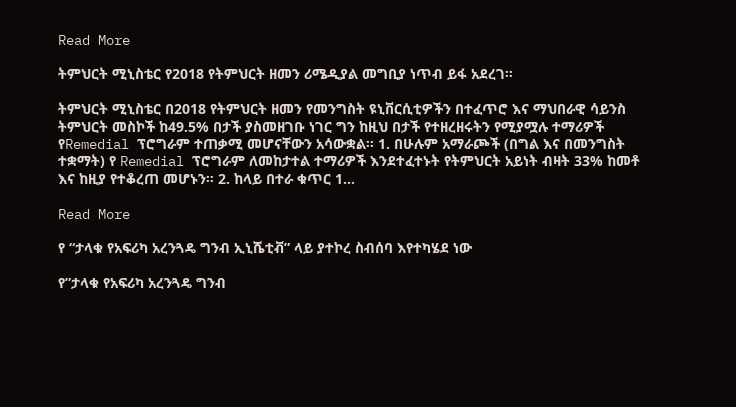Read More

ትምህርት ሚኒስቴር የ2018 የትምህርት ዘመን ሪሜዲያል መግቢያ ነጥብ ይፋ አደረገ።

ትምህርት ሚኒስቴር በ2018 የትምህርት ዘመን የመንግስት ዩኒቨርሲቲዎችን በተፈጥሮ እና ማህበራዊ ሳይንስ ትምህርት መስኮች ከ49.5% በታች ያስመዘገቡ ነገር ግን ከዚህ በታች የተዘረዘሩትን የሚያሟሉ ተማሪዎች የRemedial ፕሮግራም ተጠቃሚ መሆናቸውን አሳውቋል። 1. በሁሉም አማራጮች (በግል እና በመንግስት ተቋማት) የ Remedial ፕሮግራም ለመከታተል ተማሪዎች እንደተፈተኑት የትምህርት አይነት ብዛት 33% ከመቶ እና ከዚያ የተቆረጠ መሆኑን። 2. ከላይ በተራ ቁጥር 1…

Read More

የ “ታላቁ የአፍሪካ አረንጓዴ ግንብ ኢኒሼቲቭ” ላይ ያተኮረ ስብሰባ እየተካሄደ ነው

የ”ታላቁ የአፍሪካ አረንጓዴ ግንብ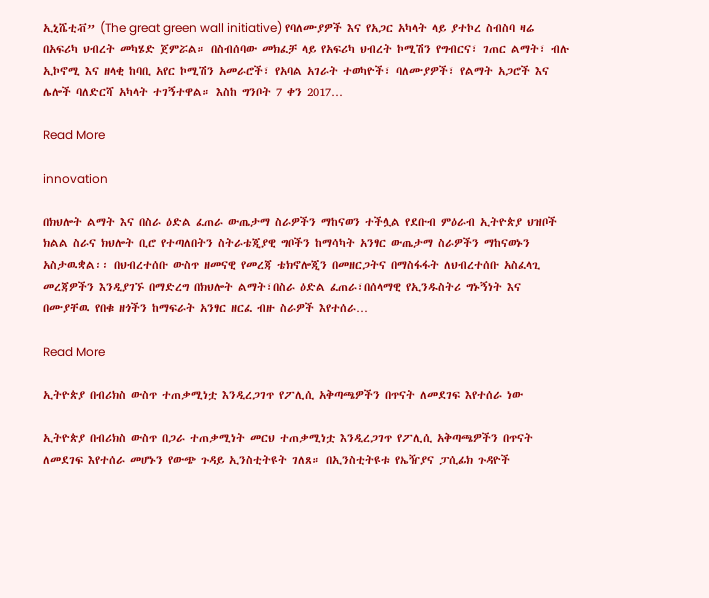ኢኒሼቲቭ” (The great green wall initiative) የባለሙያዎች እና የአጋር አካላት ላይ ያተኮረ ስብስባ ዛሬ በአፍሪካ ህብረት መካሄድ ጀምሯል። በስብሰባው መክፈቻ ላይ የአፍሪካ ህብረት ኮሚሽን የግብርና፣ ገጠር ልማት፣ ብሉ ኢኮኖሚ እና ዘላቂ ከባቢ አየር ኮሚሽን አመራሮች፣ የአባል አገራት ተወካዮች፣ ባለሙያዎች፣ የልማት አጋሮች እና ሌሎች ባለድርሻ አካላት ተገኝተዋል። እስከ ግንቦት 7 ቀን 2017…

Read More

innovation

በክህሎት ልማት እና በስራ ዕድል ፈጠራ ውጤታማ ስራዎችን ማከናወን ተችሏል የደቡብ ምዕራብ ኢትዮጵያ ህዝቦች ክልል ስራና ክህሎት ቢሮ የተጣለበትን ስትራቴጂያዊ ግቦችን ከማሳካት አንፃር ውጤታማ ስራዎችን ማከናወኑን አስታዉቋል፡፡ በህብረተሰቡ ውስጥ ዘመናዊ የመረጃ ቴክኖሎጂን በመዘርጋትና በማስፋፋት ለህብረተሰቡ አስፈላጊ መረጃዎችን እንዲያገኙ በማድረግ በክህሎት ልማት፣በስራ ዕድል ፈጠራ፣በሰላማዊ የኢንዱስትሪ ግኑኝነት እና በሙያቸዉ የበቁ ዘጎችን ከማፍራት አንፃር ዘርፈ ብዙ ስራዎች እየተሰራ…

Read More

ኢትዮጵያ በብሪክስ ውስጥ ተጠቃሚነቷ እንዲረጋገጥ የፖሊሲ አቅጣጫዎችን በጥናት ለመደገፍ እየተሰራ ነው

ኢትዮጵያ በብሪክስ ውስጥ በጋራ ተጠቃሚነት መርህ ተጠቃሚነቷ እንዲረጋገጥ የፖሊሲ አቅጣጫዎችን በጥናት ለመደገፍ እየተሰራ መሆኑን የውጭ ጉዳይ ኢንስቲትዩት ገለጸ። በኢንስቲትዩቱ የኤዥያና ፓሲፊክ ጉዳዮች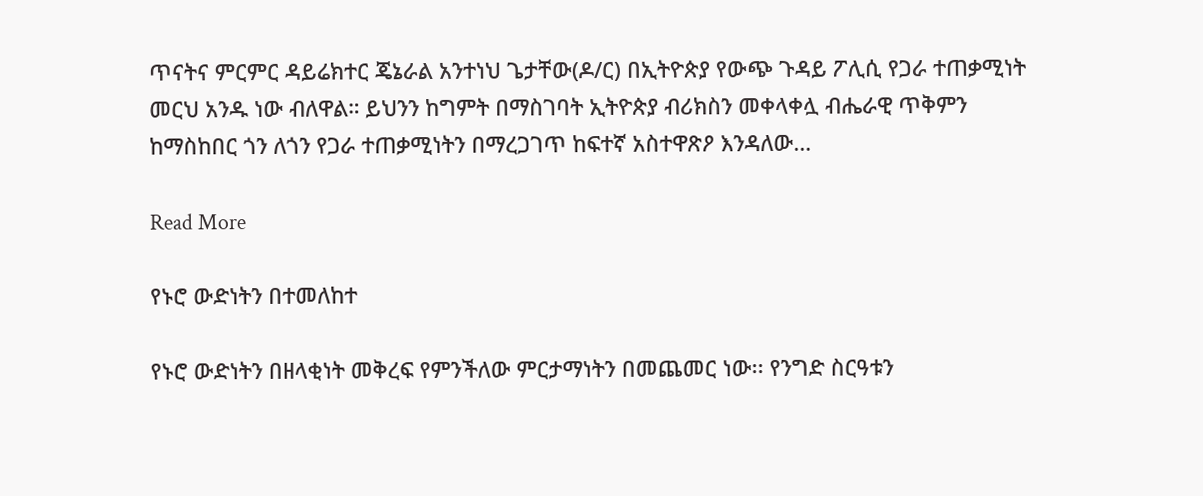ጥናትና ምርምር ዳይሬክተር ጄኔራል አንተነህ ጌታቸው(ዶ/ር) በኢትዮጵያ የውጭ ጉዳይ ፖሊሲ የጋራ ተጠቃሚነት መርህ አንዱ ነው ብለዋል። ይህንን ከግምት በማስገባት ኢትዮጵያ ብሪክስን መቀላቀሏ ብሔራዊ ጥቅምን ከማስከበር ጎን ለጎን የጋራ ተጠቃሚነትን በማረጋገጥ ከፍተኛ አስተዋጽዖ እንዳለው…

Read More

የኑሮ ውድነትን በተመለከተ

የኑሮ ውድነትን በዘላቂነት መቅረፍ የምንችለው ምርታማነትን በመጨመር ነው፡፡ የንግድ ስርዓቱን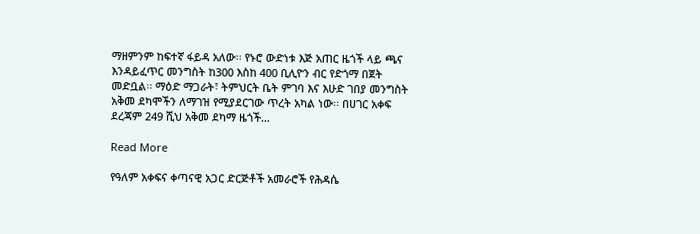ማዘምንም ከፍተኛ ፋይዳ አለው፡፡ የኑሮ ውድነቱ እጅ አጠር ዜጎች ላይ ጫና እንዳይፈጥር መንግስት ከ300 እስከ 400 ቢሊዮን ብር የድጎማ በጀት መድቧል፡፡ ማዕድ ማጋራት፣ ትምህርት ቤት ምገባ እና እሁድ ገበያ መንግስት አቅመ ደካሞችን ለማገዝ የሚያደርገው ጥረት አካል ነው፡፡ በሀገር አቀፍ ደረጃም 249 ሺህ አቅመ ደካማ ዜጎች…

Read More

የዓለም አቀፍና ቀጣናዊ አጋር ድርጅቶች አመራሮች የሕዳሴ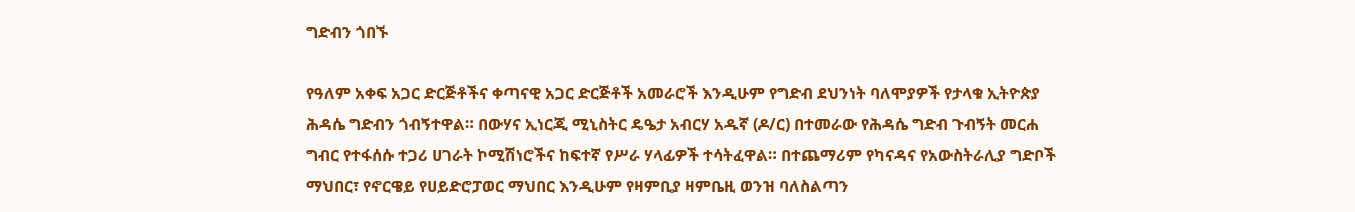ግድብን ጎበኙ

የዓለም አቀፍ አጋር ድርጅቶችና ቀጣናዊ አጋር ድርጅቶች አመራሮች እንዲሁም የግድብ ደህንነት ባለሞያዎች የታላቁ ኢትዮጵያ ሕዳሴ ግድብን ጎብኝተዋል። በውሃና ኢነርጂ ሚኒስትር ዴዔታ አብርሃ አዱኛ (ዶ/ር) በተመራው የሕዳሴ ግድብ ጉብኝት መርሐ ግብር የተፋሰሱ ተጋሪ ሀገራት ኮሚሽነሮችና ከፍተኛ የሥራ ሃላፊዎች ተሳትፈዋል። በተጨማሪም የካናዳና የአውስትራሊያ ግድቦች ማህበር፣ የኖርዌይ የሀይድሮፓወር ማህበር እንዲሁም የዛምቢያ ዛምቤዚ ወንዝ ባለስልጣን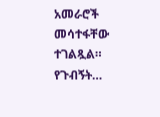አመራሮች መሳተፋቸው ተገልጿል። የጉብኝት…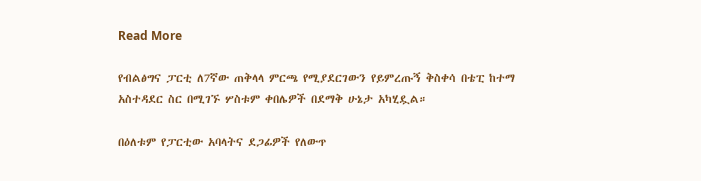Read More

የብልፅግና ፓርቲ ለ7ኛው ጠቅላላ ምርጫ የሚያደርገውን የይምረጡኝ ቅስቀሳ በቴፒ ከተማ አስተዳደር ስር በሚገኙ ሦስቱም ቀበሌዎች በደማቅ ሁኔታ አካሂዷል።

በዕለቱም የፓርቲው አባላትና ደጋፊዎች የለውጥ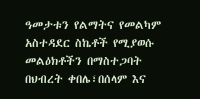ዓመታቱን የልማትና የመልካም አስተዳደር ስኬቶች የሚያወሱ መልዕክቶችን በማስተጋባት በህብረት ቀበሌ፣በሰላም እና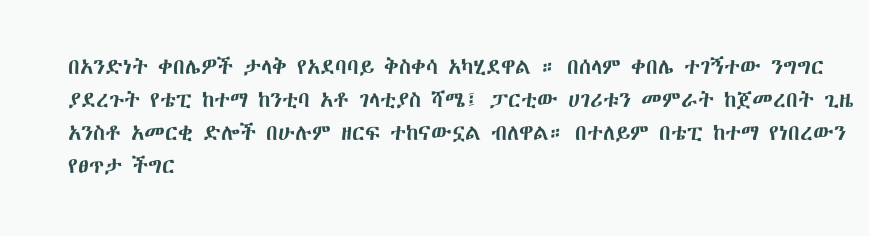በአንድነት ቀበሌዎች ታላቅ የአደባባይ ቅስቀሳ አካሂደዋል ። በሰላም ቀበሌ ተገኝተው ንግግር ያደረጉት የቴፒ ከተማ ከንቲባ አቶ ገላቲያስ ሻሜ፤ ፓርቲው ሀገሪቱን መምራት ከጀመረበት ጊዜ አንስቶ አመርቂ ድሎች በሁሉም ዘርፍ ተከናውኗል ብለዋል። በተለይም በቴፒ ከተማ የነበረውን የፀጥታ ችግር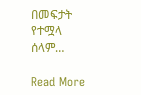በመፍታት የተሟላ ሰላም…

Read More